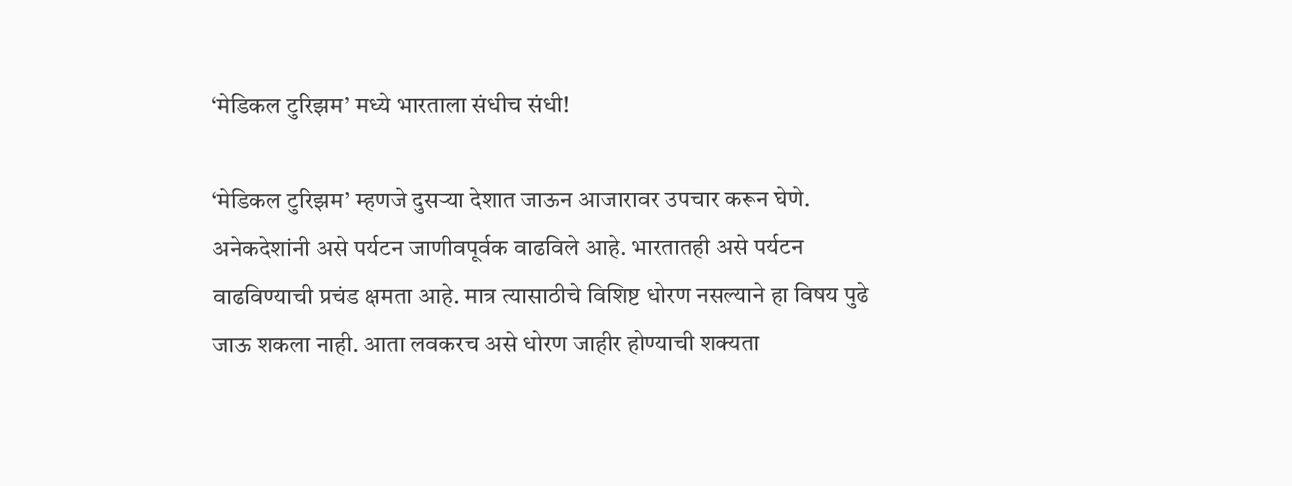‘मेडिकल टुरिझम’ मध्ये भारताला संधीच संधी!

‘मेडिकल टुरिझम’ म्हणजे दुसर्‍या देशात जाऊन आजारावर उपचार करून घेणे. अनेकदेशांनी असे पर्यटन जाणीवपूर्वक वाढविले आहे. भारतातही असे पर्यटन वाढविण्याची प्रचंड क्षमता आहे. मात्र त्यासाठीचे विशिष्ट धोरण नसल्याने हा विषय पुढे जाऊ शकला नाही. आता लवकरच असे धोरण जाहीर होण्याची शक्यता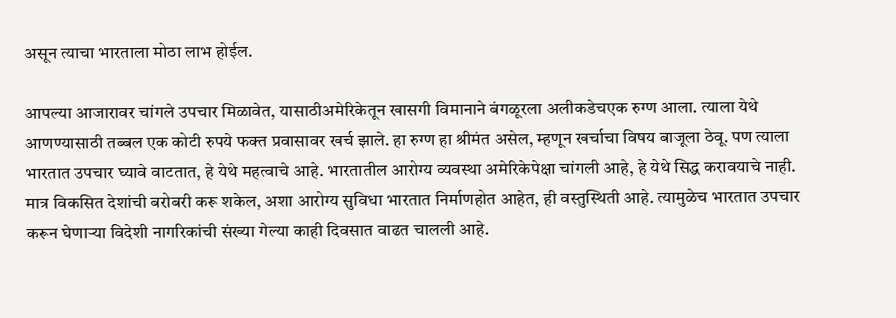असून त्याचा भारताला मोठा लाभ होईल.

आपल्या आजारावर चांगले उपचार मिळावेत, यासाठीअमेरिकेतून खासगी विमानाने बंगळूरला अलीकडेचएक रुग्ण आला. त्याला येथे आणण्यासाठी तब्बल एक कोटी रुपये फक्त प्रवासावर खर्च झाले. हा रुग्ण हा श्रीमंत असेल, म्हणून खर्चाचा विषय बाजूला ठेवू. पण त्याला भारतात उपचार घ्यावे वाटतात, हे येथे महत्वाचे आहे. भारतातील आरोग्य व्यवस्था अमेरिकेपेक्षा चांगली आहे, हे येथे सिद्ध करावयाचे नाही. मात्र विकसित देशांची बरोबरी करू शकेल, अशा आरोग्य सुविधा भारतात निर्माणहोत आहेत, ही वस्तुस्थिती आहे. त्यामुळेच भारतात उपचार करून घेणार्‍या विदेशी नागरिकांची संख्या गेल्या काही दिवसात वाढत चालली आहे.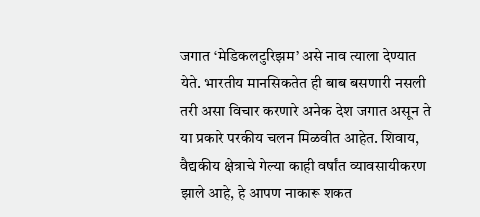जगात ‘मेडिकलटुरिझम’ असे नाव त्याला देण्यात येते. भारतीय मानसिकतेत ही बाब बसणारी नसली तरी असा विचार करणारे अनेक देश जगात असून ते या प्रकारे परकीय चलन मिळवीत आहेत. शिवाय, वैद्यकीय क्षेत्राचे गेल्या काही वर्षांत व्यावसायीकरण झाले आहे, हे आपण नाकारू शकत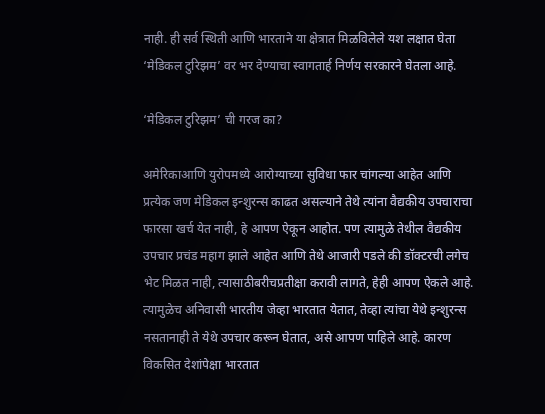नाही. ही सर्व स्थिती आणि भारताने या क्षेत्रात मिळविलेले यश लक्षात घेता ‘मेडिकल टुरिझम’ वर भर देण्याचा स्वागतार्ह निर्णय सरकारने घेतला आहे.

‘मेडिकल टुरिझम’ ची गरज का?

अमेरिकाआणि युरोपमध्ये आरोग्याच्या सुविधा फार चांगल्या आहेत आणि प्रत्येक जण मेडिकल इन्शुरन्स काढत असल्याने तेथे त्यांना वैद्यकीय उपचाराचा फारसा खर्च येत नाही, हे आपण ऐकून आहोत. पण त्यामुळे तेथील वैद्यकीय उपचार प्रचंड महाग झाले आहेत आणि तेथे आजारी पडले की डॉक्टरची लगेच भेट मिळत नाही, त्यासाठीबरीचप्रतीक्षा करावी लागते, हेही आपण ऐकले आहे. त्यामुळेच अनिवासी भारतीय जेव्हा भारतात येतात, तेव्हा त्यांचा येथे इन्शुरन्स नसतानाही ते येथे उपचार करून घेतात, असे आपण पाहिले आहे. कारण विकसित देशांपेक्षा भारतात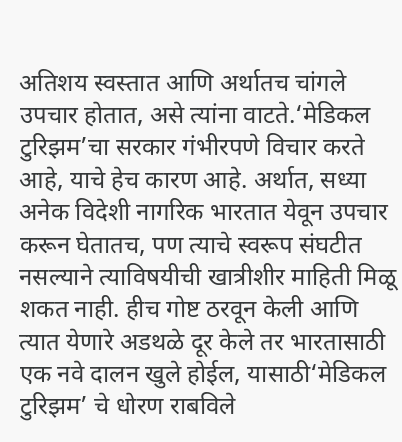अतिशय स्वस्तात आणि अर्थातच चांगले उपचार होतात, असे त्यांना वाटते.‘मेडिकल टुरिझम’चा सरकार गंभीरपणे विचार करते आहे, याचे हेच कारण आहे. अर्थात, सध्या अनेक विदेशी नागरिक भारतात येवून उपचार करून घेतातच, पण त्याचे स्वरूप संघटीत नसल्याने त्याविषयीची खात्रीशीर माहिती मिळू शकत नाही. हीच गोष्ट ठरवून केली आणि त्यात येणारे अडथळे दूर केले तर भारतासाठी एक नवे दालन खुले होईल, यासाठी‘मेडिकल टुरिझम’ चे धोरण राबविले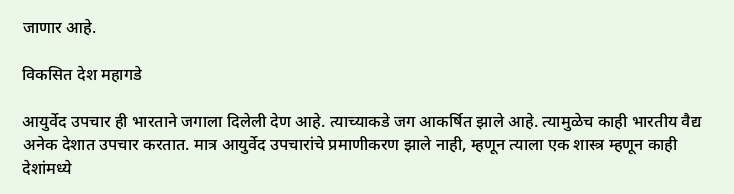जाणार आहे.

विकसित देश महागडे

आयुर्वेद उपचार ही भारताने जगाला दिलेली देण आहे. त्याच्याकडे जग आकर्षित झाले आहे. त्यामुळेच काही भारतीय वैद्य अनेक देशात उपचार करतात. मात्र आयुर्वेद उपचारांचे प्रमाणीकरण झाले नाही, म्हणून त्याला एक शास्त्र म्हणून काही देशांमध्ये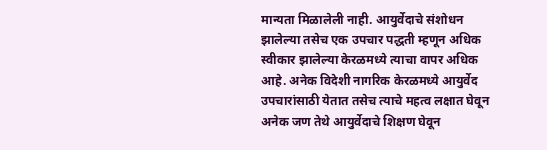मान्यता मिळालेली नाही. आयुर्वेदाचे संशोधन झालेल्या तसेच एक उपचार पद्धती म्हणून अधिक स्वीकार झालेल्या केरळमध्ये त्याचा वापर अधिक आहे. अनेक विदेशी नागरिक केरळमध्ये आयुर्वेद उपचारांसाठी येतात तसेच त्याचे महत्व लक्षात घेवून अनेक जण तेथे आयुर्वेदाचे शिक्षण घेवून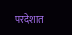परदेशात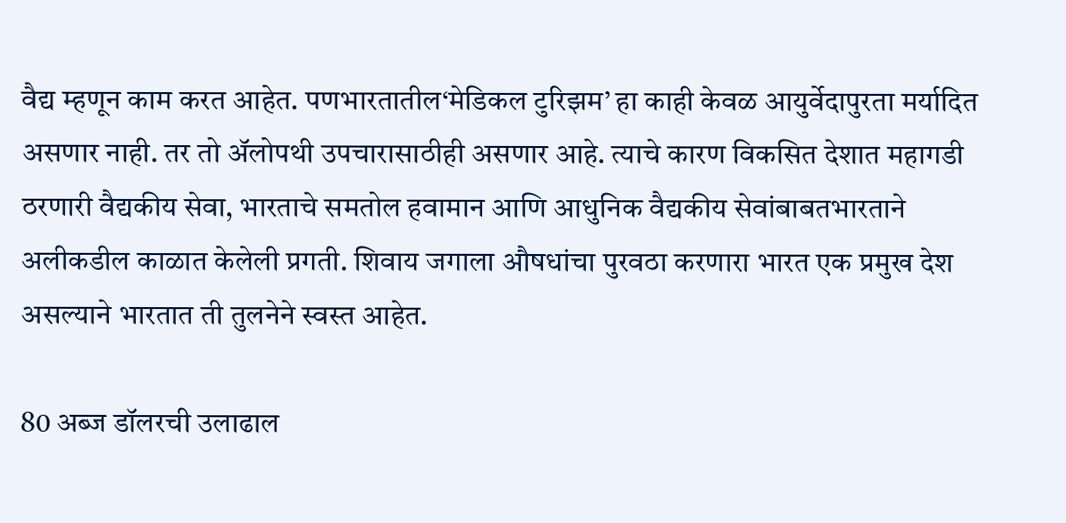वैद्य म्हणून काम करत आहेत. पणभारतातील‘मेडिकल टुरिझम’ हा काही केवळ आयुर्वेदापुरता मर्यादित असणार नाही. तर तो अ‍ॅलोपथी उपचारासाठीही असणार आहे. त्याचे कारण विकसित देशात महागडी ठरणारी वैद्यकीय सेवा, भारताचे समतोल हवामान आणि आधुनिक वैद्यकीय सेवांबाबतभारताने अलीकडील काळात केलेली प्रगती. शिवाय जगाला औषधांचा पुरवठा करणारा भारत एक प्रमुख देश असल्याने भारतात ती तुलनेने स्वस्त आहेत.

80 अब्ज डॉलरची उलाढाल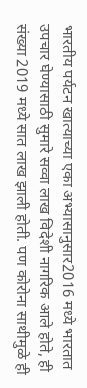भारतीय पर्यटन खात्याच्या एका अभ्यासानुसार2016 मध्ये भारतात उपचार घेण्यासाठी सुमारे सव्वा लाख विदेशी नागरिक आले होते, ही संख्या 2019 मध्ये सात लाख झाली होती. पण कोरोना साथीमुळे ही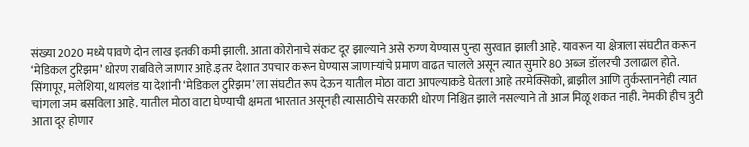संख्या 2020 मध्ये पावणे दोन लाख इतकी कमी झाली. आता कोरोनाचे संकट दूर झाल्याने असे रुग्ण येण्यास पुन्हा सुरवात झाली आहे. यावरून या क्षेत्राला संघटीत करून ‘मेडिकल टुरिझम’ धोरण राबविले जाणार आहे.इतर देशात उपचार करून घेण्यास जाणार्‍यांचे प्रमाण वाढत चालले असून त्यात सुमारे 80 अब्ज डॉलरची उलाढाल होते. सिंगापूर, मलेशिया, थायलंड या देशांनी ‘मेडिकल टुरिझम’ ला संघटीत रूप देऊन यातील मोठा वाटा आपल्याकडे घेतला आहे तरमेक्सिको, ब्राझील आणि तुर्कस्ताननेही त्यात चांगला जम बसविला आहे. यातील मोठा वाटा घेण्याची क्षमता भारतात असूनही त्यासाठीचे सरकारी धोरण निश्चित झाले नसल्याने तो आज मिळू शकत नाही. नेमकी हीच त्रुटी आता दूर होणार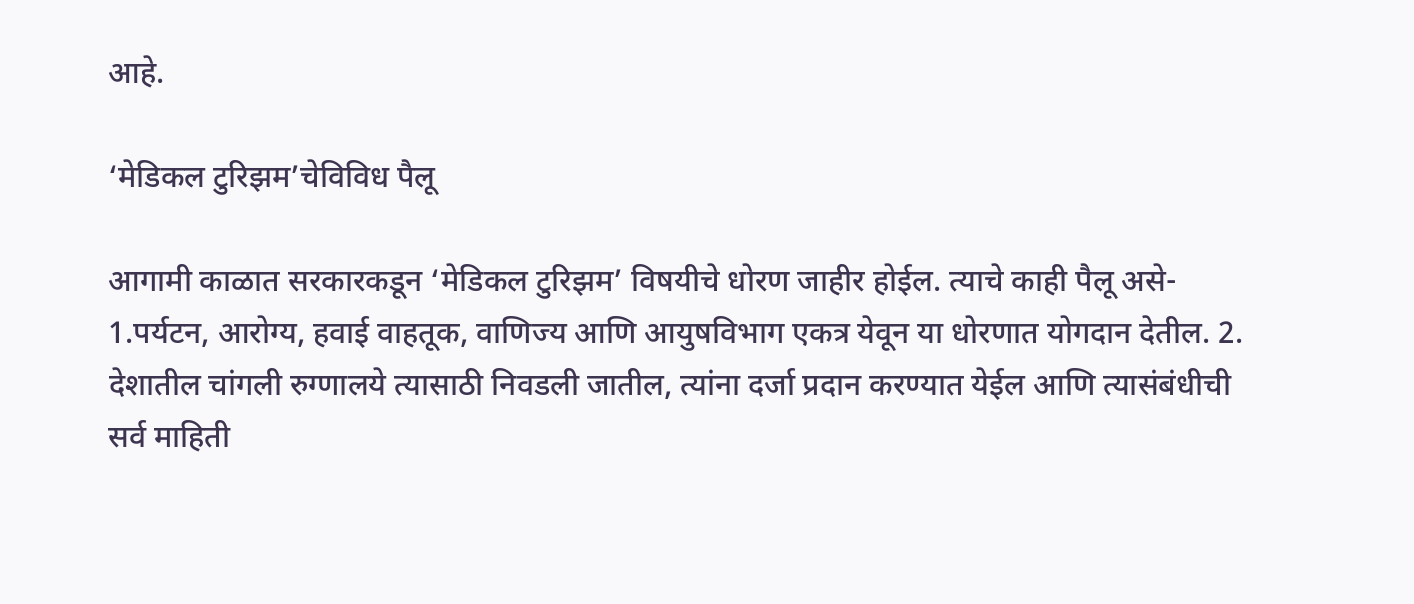आहे.

‘मेडिकल टुरिझम’चेविविध पैलू

आगामी काळात सरकारकडून ‘मेडिकल टुरिझम’ विषयीचे धोरण जाहीर होईल. त्याचे काही पैलू असे- 1.पर्यटन, आरोग्य, हवाई वाहतूक, वाणिज्य आणि आयुषविभाग एकत्र येवून या धोरणात योगदान देतील. 2. देशातील चांगली रुग्णालये त्यासाठी निवडली जातील, त्यांना दर्जा प्रदान करण्यात येईल आणि त्यासंबंधीची सर्व माहिती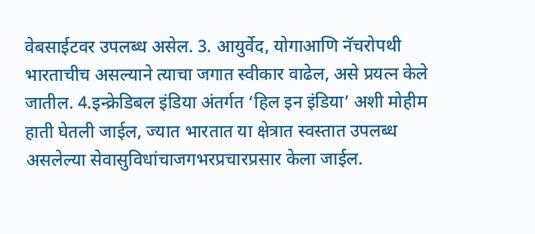वेबसाईटवर उपलब्ध असेल. 3. आयुर्वेद, योगाआणि नॅचरोपथी भारताचीच असल्याने त्याचा जगात स्वीकार वाढेल, असे प्रयत्न केले जातील. 4.इन्क्रेडिबल इंडिया अंतर्गत ‘हिल इन इंडिया’ अशी मोहीम हाती घेतली जाईल, ज्यात भारतात या क्षेत्रात स्वस्तात उपलब्ध असलेल्या सेवासुविधांचाजगभरप्रचारप्रसार केला जाईल.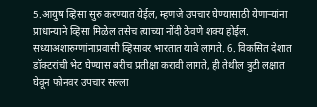5.आयुष व्हिसा सुरु करण्यात येईल, म्हणजे उपचार घेण्यासाठी येणार्‍यांना प्राधान्याने व्हिसा मिळेल तसेच त्याच्या नोंदी ठेवणे शक्य होईल. सध्याअशारुग्णांनाप्रवासी व्हिसावर भारतात यावे लागते. 6. विकसित देशात डॉक्टरांची भेट घेण्यास बरीच प्रतीक्षा करावी लागते, ही तेथील त्रुटी लक्षात घेवून फोनवर उपचार सल्ला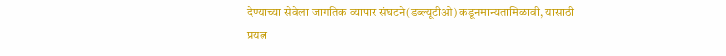देण्याच्या सेवेला जागतिक व्यापार संघटने(डब्ल्यूटीओ) कडूनमान्यतामिळावी, यासाठी प्रयत्न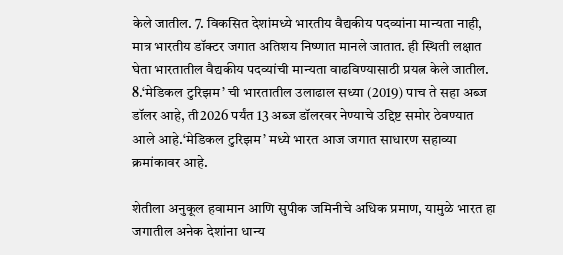केले जातील. 7. विकसित देशांमध्ये भारतीय वैद्यकीय पदव्यांना मान्यता नाही, मात्र भारतीय डॉक्टर जगात अतिशय निष्णात मानले जातात. ही स्थिती लक्षात घेता भारतातील वैद्यकीय पदव्यांची मान्यता वाढविण्यासाठी प्रयत्न केले जातील. 8.‘मेडिकल टुरिझम’ ची भारतातील उलाढाल सध्या (2019) पाच ते सहा अब्ज डॉलर आहे, ती2026 पर्यंत 13 अब्ज डॉलरवर नेण्याचे उद्दिष्ट समोर ठेवण्यात आले आहे.‘मेडिकल टुरिझम’ मध्ये भारत आज जगात साधारण सहाव्या क्रमांकावर आहे.

शेतीला अनुकूल हवामान आणि सुपीक जमिनीचे अधिक प्रमाण, यामुळे भारत हा जगातील अनेक देशांना धान्य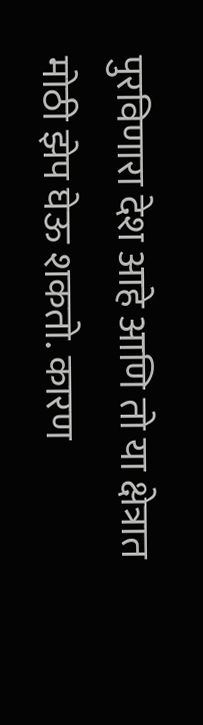पुरविणारा देश आहे आणि तो या क्षेत्रात मोठी झेप घेऊ शकतो. कारण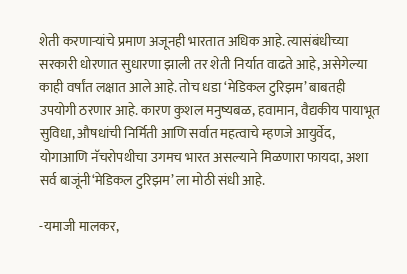शेती करणार्‍यांचे प्रमाण अजूनही भारतात अधिक आहे. त्यासंबंधीच्या सरकारी धोरणात सुधारणा झाली तर शेती निर्यात वाढते आहे, असेगेल्या काही वर्षांत लक्षात आले आहे. तोच धडा ‘मेडिकल टुरिझम’ बाबतही उपयोगी ठरणार आहे. कारण कुशल मनुष्यबळ, हवामान, वैद्यकीय पायाभूत सुविधा, औषधांची निर्मिती आणि सर्वात महत्वाचे म्हणजे आयुर्वेद, योगाआणि नॅचरोपथीचा उगमच भारत असल्याने मिळणारा फायदा, अशा सर्व बाजूंनी‘मेडिकल टुरिझम’ ला मोठी संधी आहे.

-यमाजी मालकर,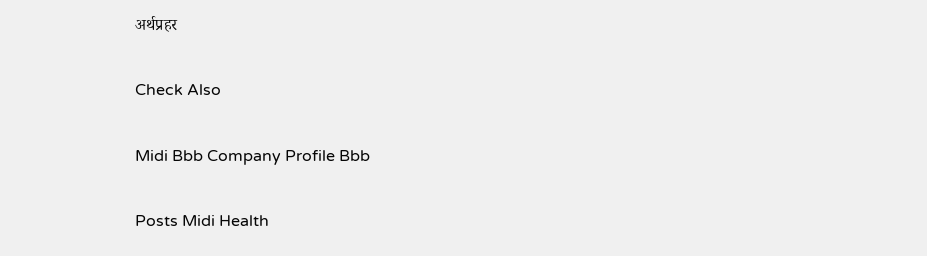अर्थप्रहर

Check Also

Midi Bbb Company Profile Bbb

Posts Midi Health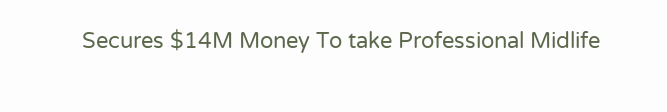Secures $14M Money To take Professional Midlife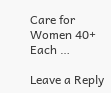Care for Women 40+ Each …

Leave a Reply